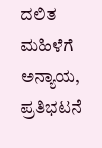ದಲಿತ ಮಹಿಳೆಗೆ ಅನ್ಯಾಯ, ಪ್ರತಿಭಟನೆ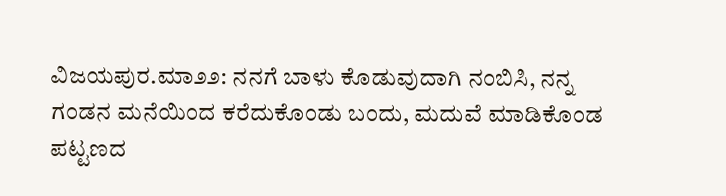ವಿಜಯಪುರ.ಮಾ೨೨: ನನಗೆ ಬಾಳು ಕೊಡುವುದಾಗಿ ನಂಬಿಸಿ, ನನ್ನ ಗಂಡನ ಮನೆಯಿಂದ ಕರೆದುಕೊಂಡು ಬಂದು, ಮದುವೆ ಮಾಡಿಕೊಂಡ ಪಟ್ಟಣದ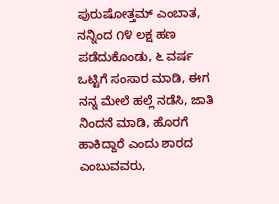ಪುರುಷೋತ್ತಮ್ ಎಂಬಾತ, ನನ್ನಿಂದ ೧೪ ಲಕ್ಷ ಹಣ ಪಡೆದುಕೊಂಡು, ೬ ವರ್ಷ ಒಟ್ಟಿಗೆ ಸಂಸಾರ ಮಾಡಿ, ಈಗ ನನ್ನ ಮೇಲೆ ಹಲ್ಲೆ ನಡೆಸಿ, ಜಾತಿ ನಿಂದನೆ ಮಾಡಿ, ಹೊರಗೆ ಹಾಕಿದ್ದಾರೆ ಎಂದು ಶಾರದ ಎಂಬುವವರು,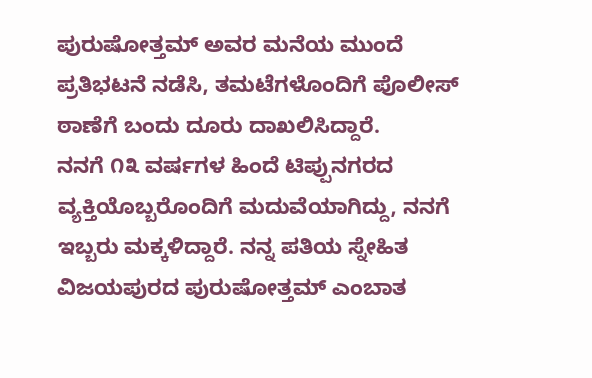ಪುರುಷೋತ್ತಮ್ ಅವರ ಮನೆಯ ಮುಂದೆ ಪ್ರತಿಭಟನೆ ನಡೆಸಿ, ತಮಟೆಗಳೊಂದಿಗೆ ಪೊಲೀಸ್ ಠಾಣೆಗೆ ಬಂದು ದೂರು ದಾಖಲಿಸಿದ್ದಾರೆ.
ನನಗೆ ೧೩ ವರ್ಷಗಳ ಹಿಂದೆ ಟಿಪ್ಪುನಗರದ ವ್ಯಕ್ತಿಯೊಬ್ಬರೊಂದಿಗೆ ಮದುವೆಯಾಗಿದ್ದು, ನನಗೆ ಇಬ್ಬರು ಮಕ್ಕಳಿದ್ದಾರೆ. ನನ್ನ ಪತಿಯ ಸ್ನೇಹಿತ ವಿಜಯಪುರದ ಪುರುಷೋತ್ತಮ್ ಎಂಬಾತ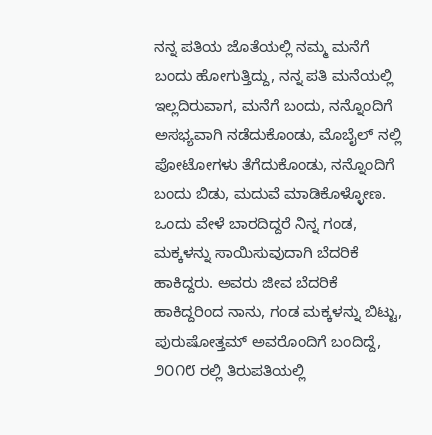ನನ್ನ ಪತಿಯ ಜೊತೆಯಲ್ಲಿ ನಮ್ಮ ಮನೆಗೆ ಬಂದು ಹೋಗುತ್ತಿದ್ದು, ನನ್ನ ಪತಿ ಮನೆಯಲ್ಲಿ ಇಲ್ಲದಿರುವಾಗ, ಮನೆಗೆ ಬಂದು, ನನ್ನೊಂದಿಗೆ ಅಸಭ್ಯವಾಗಿ ನಡೆದುಕೊಂಡು, ಮೊಬೈಲ್ ನಲ್ಲಿ ಪೋಟೋಗಳು ತೆಗೆದುಕೊಂಡು, ನನ್ನೊಂದಿಗೆ ಬಂದು ಬಿಡು, ಮದುವೆ ಮಾಡಿಕೊಳ್ಳೋಣ. ಒಂದು ವೇಳೆ ಬಾರದಿದ್ದರೆ ನಿನ್ನ ಗಂಡ, ಮಕ್ಕಳನ್ನು ಸಾಯಿಸುವುದಾಗಿ ಬೆದರಿಕೆ ಹಾಕಿದ್ದರು. ಅವರು ಜೀವ ಬೆದರಿಕೆ ಹಾಕಿದ್ದರಿಂದ ನಾನು, ಗಂಡ ಮಕ್ಕಳನ್ನು ಬಿಟ್ಟು, ಪುರುಷೋತ್ತಮ್ ಅವರೊಂದಿಗೆ ಬಂದಿದ್ದೆ, ೨೦೧೮ ರಲ್ಲಿ ತಿರುಪತಿಯಲ್ಲಿ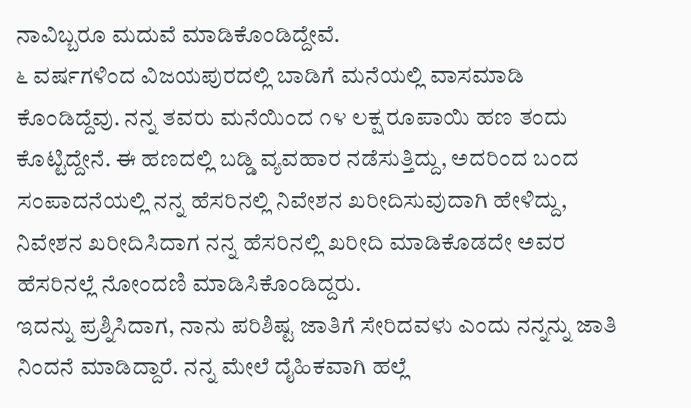ನಾವಿಬ್ಬರೂ ಮದುವೆ ಮಾಡಿಕೊಂಡಿದ್ದೇವೆ.
೬ ವರ್ಷಗಳಿಂದ ವಿಜಯಪುರದಲ್ಲಿ ಬಾಡಿಗೆ ಮನೆಯಲ್ಲಿ ವಾಸಮಾಡಿ ಕೊಂಡಿದ್ದೆವು. ನನ್ನ ತವರು ಮನೆಯಿಂದ ೧೪ ಲಕ್ಷ ರೂಪಾಯಿ ಹಣ ತಂದು ಕೊಟ್ಟಿದ್ದೇನೆ. ಈ ಹಣದಲ್ಲಿ ಬಡ್ಡಿ ವ್ಯವಹಾರ ನಡೆಸುತ್ತಿದ್ದು, ಅದರಿಂದ ಬಂದ ಸಂಪಾದನೆಯಲ್ಲಿ ನನ್ನ ಹೆಸರಿನಲ್ಲಿ ನಿವೇಶನ ಖರೀದಿಸುವುದಾಗಿ ಹೇಳಿದ್ದು, ನಿವೇಶನ ಖರೀದಿಸಿದಾಗ ನನ್ನ ಹೆಸರಿನಲ್ಲಿ ಖರೀದಿ ಮಾಡಿಕೊಡದೇ ಅವರ ಹೆಸರಿನಲ್ಲೆ ನೋಂದಣಿ ಮಾಡಿಸಿಕೊಂಡಿದ್ದರು.
ಇದನ್ನು ಪ್ರಶ್ನಿಸಿದಾಗ, ನಾನು ಪರಿಶಿಷ್ಟ ಜಾತಿಗೆ ಸೇರಿದವಳು ಎಂದು ನನ್ನನ್ನು ಜಾತಿ ನಿಂದನೆ ಮಾಡಿದ್ದಾರೆ. ನನ್ನ ಮೇಲೆ ದೈಹಿಕವಾಗಿ ಹಲ್ಲೆ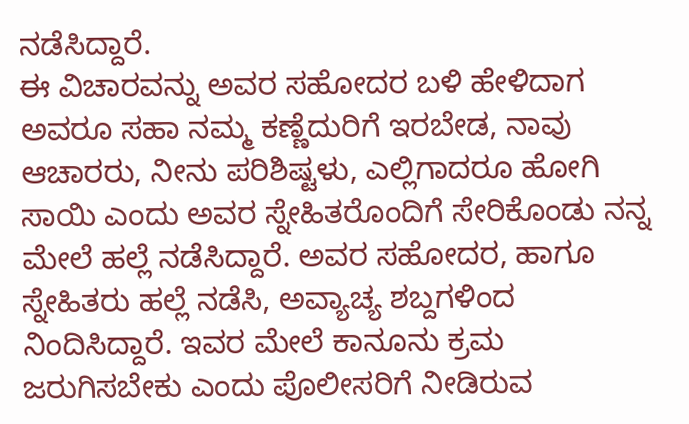ನಡೆಸಿದ್ದಾರೆ.
ಈ ವಿಚಾರವನ್ನು ಅವರ ಸಹೋದರ ಬಳಿ ಹೇಳಿದಾಗ ಅವರೂ ಸಹಾ ನಮ್ಮ ಕಣ್ಣೆದುರಿಗೆ ಇರಬೇಡ, ನಾವು ಆಚಾರರು, ನೀನು ಪರಿಶಿಷ್ಟಳು, ಎಲ್ಲಿಗಾದರೂ ಹೋಗಿ ಸಾಯಿ ಎಂದು ಅವರ ಸ್ನೇಹಿತರೊಂದಿಗೆ ಸೇರಿಕೊಂಡು ನನ್ನ ಮೇಲೆ ಹಲ್ಲೆ ನಡೆಸಿದ್ದಾರೆ. ಅವರ ಸಹೋದರ, ಹಾಗೂ ಸ್ನೇಹಿತರು ಹಲ್ಲೆ ನಡೆಸಿ, ಅವ್ಯಾಚ್ಯ ಶಬ್ದಗಳಿಂದ ನಿಂದಿಸಿದ್ದಾರೆ. ಇವರ ಮೇಲೆ ಕಾನೂನು ಕ್ರಮ ಜರುಗಿಸಬೇಕು ಎಂದು ಪೊಲೀಸರಿಗೆ ನೀಡಿರುವ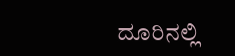ದೂರಿನಲ್ಲಿ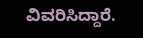ವಿವರಿಸಿದ್ದಾರೆ.